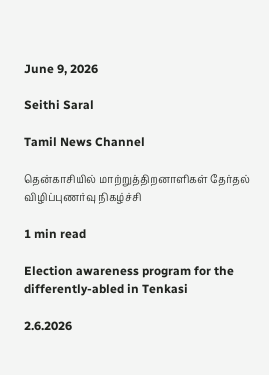June 9, 2026

Seithi Saral

Tamil News Channel

தென்காசியில் மாற்றுத்திறனாளிகள் தேர்தல் விழிப்புணர்வு நிகழ்ச்சி

1 min read

Election awareness program for the differently-abled in Tenkasi

2.6.2026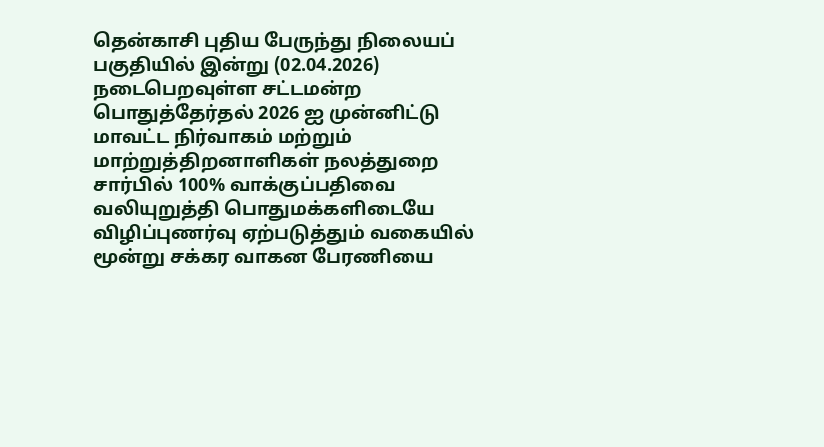தென்காசி புதிய பேருந்து நிலையப் பகுதியில் இன்று (02.04.2026) நடைபெறவுள்ள சட்டமன்ற பொதுத்தேர்தல் 2026 ஐ முன்னிட்டு மாவட்ட நிர்வாகம் மற்றும் மாற்றுத்திறனாளிகள் நலத்துறை சார்பில் 100% வாக்குப்பதிவை வலியுறுத்தி பொதுமக்களிடையே விழிப்புணர்வு ஏற்படுத்தும் வகையில் மூன்று சக்கர வாகன பேரணியை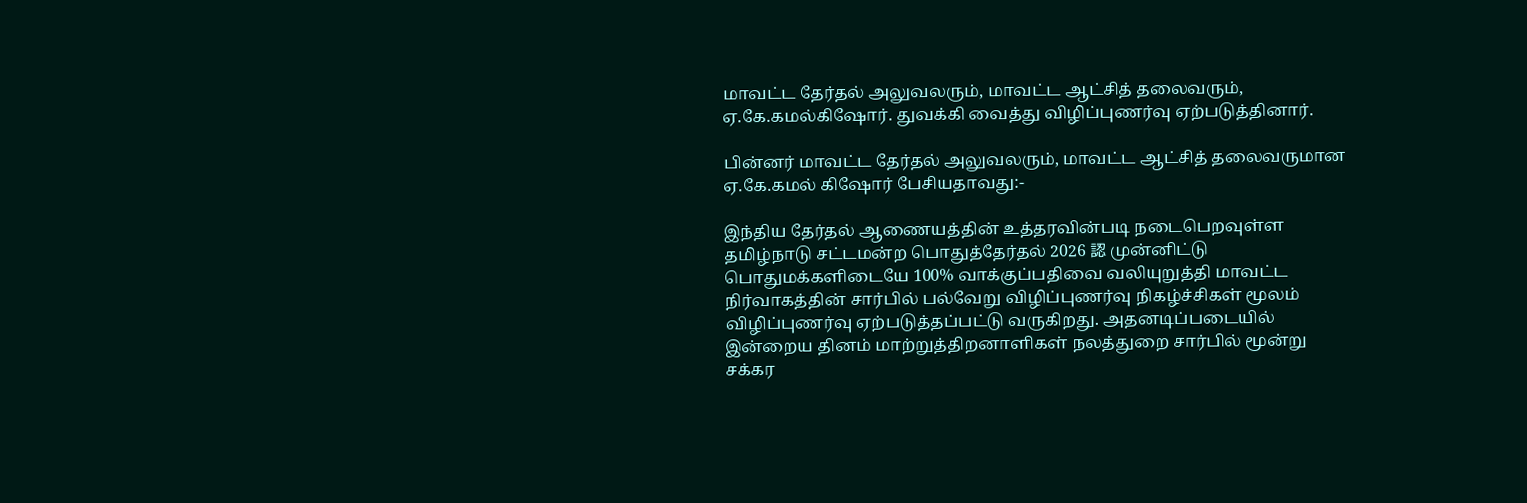மாவட்ட தேர்தல் அலுவலரும், மாவட்ட ஆட்சித் தலைவரும், ஏ.கே.கமல்கிஷோர். துவக்கி வைத்து விழிப்புணர்வு ஏற்படுத்தினார்.

பின்னர் மாவட்ட தேர்தல் அலுவலரும், மாவட்ட ஆட்சித் தலைவருமான ஏ.கே.கமல் கிஷோர் பேசியதாவது:-

இந்திய தேர்தல் ஆணையத்தின் உத்தரவின்படி நடைபெறவுள்ள தமிழ்நாடு சட்டமன்ற பொதுத்தேர்தல் 2026 認 முன்னிட்டு பொதுமக்களிடையே 100% வாக்குப்பதிவை வலியுறுத்தி மாவட்ட நிர்வாகத்தின் சார்பில் பல்வேறு விழிப்புணர்வு நிகழ்ச்சிகள் மூலம் விழிப்புணர்வு ஏற்படுத்தப்பட்டு வருகிறது. அதனடிப்படையில் இன்றைய தினம் மாற்றுத்திறனாளிகள் நலத்துறை சார்பில் மூன்று சக்கர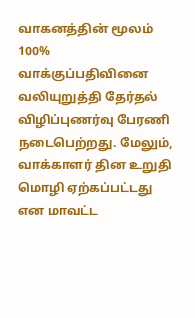வாகனத்தின் மூலம் 100% வாக்குப்பதிவினை வலியுறுத்தி தேர்தல் விழிப்புணர்வு பேரணி நடைபெற்றது. மேலும், வாக்காளர் தின உறுதி மொழி ஏற்கப்பட்டது என மாவட்ட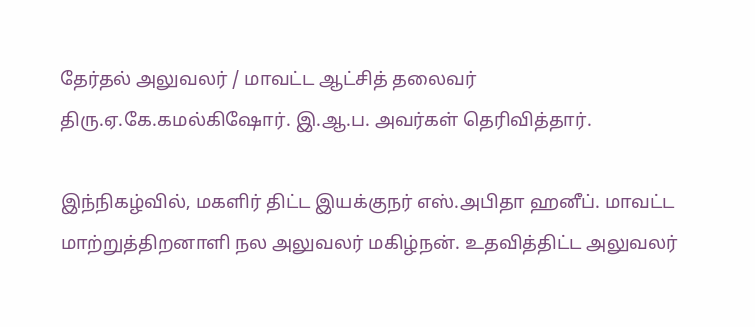தேர்தல் அலுவலர் / மாவட்ட ஆட்சித் தலைவர் திரு.ஏ.கே.கமல்கிஷோர். இ.ஆ.ப. அவர்கள் தெரிவித்தார்.

இந்நிகழ்வில், மகளிர் திட்ட இயக்குநர் எஸ்.அபிதா ஹனீப். மாவட்ட மாற்றுத்திறனாளி நல அலுவலர் மகிழ்நன். உதவித்திட்ட அலுவலர்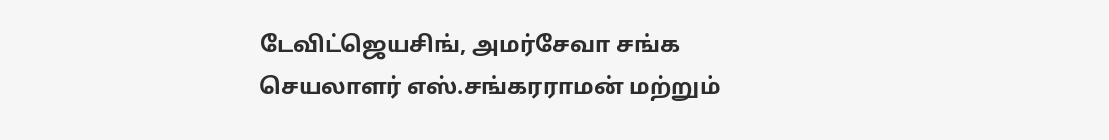டேவிட்ஜெயசிங், அமர்சேவா சங்க செயலாளர் எஸ்‌.சங்கரராமன் மற்றும்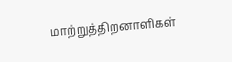மாற்றுத்திறனாளிகள்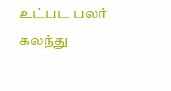உட்பட பலர் கலந்து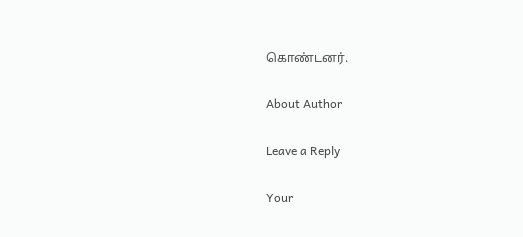கொண்டனர்.

About Author

Leave a Reply

Your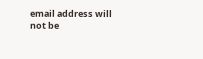email address will not be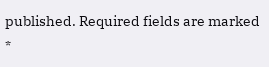published. Required fields are marked *